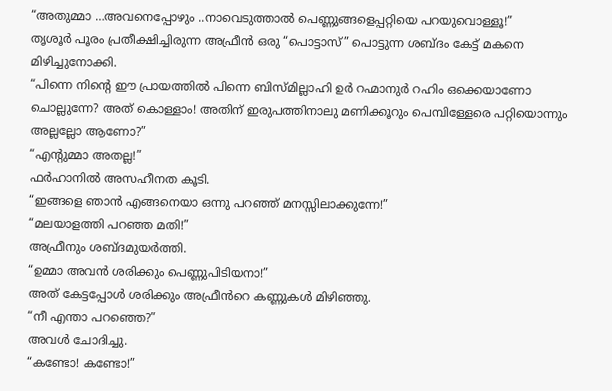“അതുമ്മാ …അവനെപ്പോഴും ..നാവെടുത്താൽ പെണ്ണുങ്ങളെപ്പറ്റിയെ പറയുവൊള്ളൂ!”
തൃശൂർ പൂരം പ്രതീക്ഷിച്ചിരുന്ന അഫ്രീൻ ഒരു “പൊട്ടാസ്” പൊട്ടുന്ന ശബ്ദം കേട്ട് മകനെ മിഴിച്ചുനോക്കി.
“പിന്നെ നിന്റെ ഈ പ്രായത്തിൽ പിന്നെ ബിസ്മില്ലാഹി ഉർ റഹ്മാനുർ റഹിം ഒക്കെയാണോ ചൊല്ലുന്നേ? അത് കൊള്ളാം! അതിന് ഇരുപത്തിനാലു മണിക്കൂറും പെമ്പിള്ളേരെ പറ്റിയൊന്നും അല്ലല്ലോ ആണോ?”
“എന്റുമ്മാ അതല്ല!”
ഫർഹാനിൽ അസഹീനത കൂടി.
“ഇങ്ങളെ ഞാൻ എങ്ങനെയാ ഒന്നു പറഞ്ഞ് മനസ്സിലാക്കുന്നേ!”
“മലയാളത്തി പറഞ്ഞ മതി!”
അഫ്രീനും ശബ്ദമുയർത്തി.
“ഉമ്മാ അവൻ ശരിക്കും പെണ്ണുപിടിയനാ!”
അത് കേട്ടപ്പോൾ ശരിക്കും അഫ്രീൻറെ കണ്ണുകൾ മിഴിഞ്ഞു.
“നീ എന്താ പറഞ്ഞെ?”
അവൾ ചോദിച്ചു.
“കണ്ടോ! കണ്ടോ!”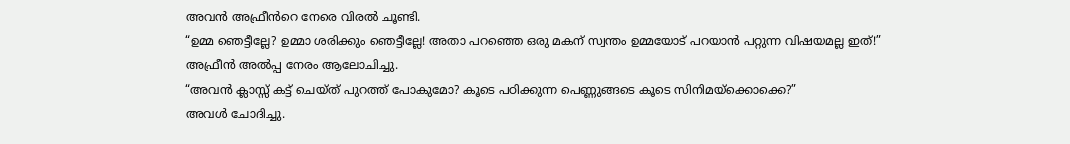അവൻ അഫ്രീൻറെ നേരെ വിരൽ ചൂണ്ടി.
“ഉമ്മ ഞെട്ടീല്ലേ? ഉമ്മാ ശരിക്കും ഞെട്ടീല്ലേ! അതാ പറഞ്ഞെ ഒരു മകന് സ്വന്തം ഉമ്മയോട് പറയാൻ പറ്റുന്ന വിഷയമല്ല ഇത്!”
അഫ്രീൻ അൽപ്പ നേരം ആലോചിച്ചു.
“അവൻ ക്ലാസ്സ് കട്ട് ചെയ്ത് പുറത്ത് പോകുമോ? കൂടെ പഠിക്കുന്ന പെണ്ണുങ്ങടെ കൂടെ സിനിമയ്ക്കൊക്കെ?”
അവൾ ചോദിച്ചു.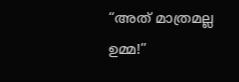“അത് മാത്രമല്ല ഉമ്മ!”